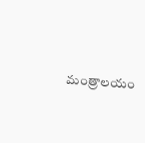మంత్రాలయం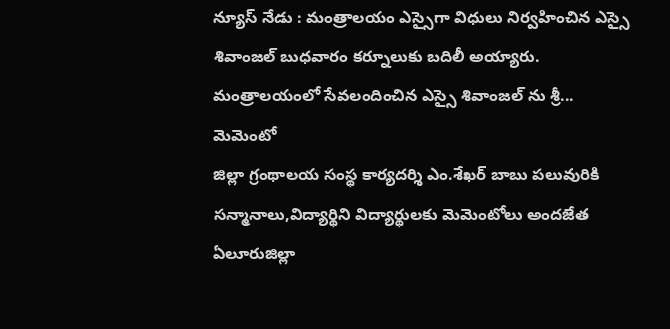న్యూస్ నేడు : మంత్రాలయం ఎస్సైగా విధులు నిర్వహించిన ఎస్సై శివాంజల్ బుధవారం కర్నూలుకు బదిలీ అయ్యారు. మంత్రాలయంలో సేవలందించిన ఎస్సై శివాంజల్ ను శ్రీ...
మెమెంటో
జిల్లా గ్రంథాలయ సంస్థ కార్యదర్శి ఎం.శేఖర్ బాబు పలువురికి సన్మానాలు,విద్యార్థిని విద్యార్థులకు మెమెంటోలు అందజేత ఏలూరుజిల్లా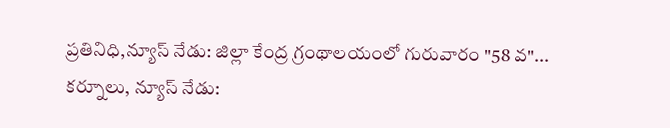ప్రతినిధి,న్యూస్ నేడు: జిల్లా కేంద్ర గ్రంథాలయంలో గురువారం "58 వ"...
కర్నూలు, న్యూస్ నేడు: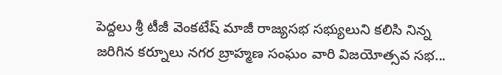పెద్దలు శ్రీ టీజీ వెంకటేష్ మాజీ రాజ్యసభ సభ్యులుని కలిసి నిన్న జరిగిన కర్నూలు నగర బ్రాహ్మణ సంఘం వారి విజయోత్సవ సభ...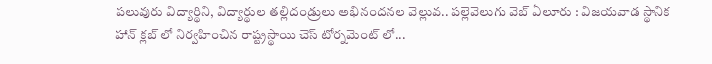పలువురు విద్యార్థిని, విద్యార్థుల తల్లిదండ్రులు అభినందనల వెల్లువ.. పల్లెవెలుగు వెబ్ ఏలూరు : విజయవాడ స్థానిక హాన్ క్లబ్ లో నిర్వహించిన రాష్ట్రస్థాయి చెస్ టోర్నమెంట్ లో...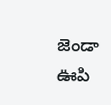జెండా ఊపి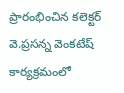ప్రారంభించిన కలెక్టర్ వె.ప్రసన్న వెంకటేష్ కార్యక్రమంలో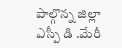పాల్గొన్న జిల్లా ఎస్పీ డి .మేరీ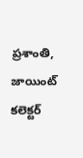ప్రశాంతి, జాయింట్ కలెక్టర్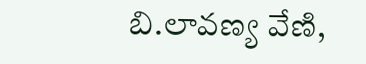బి.లావణ్య వేణి,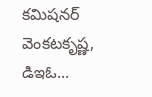కమిషనర్ వెంకటకృష్ణ, డిఇఓ...